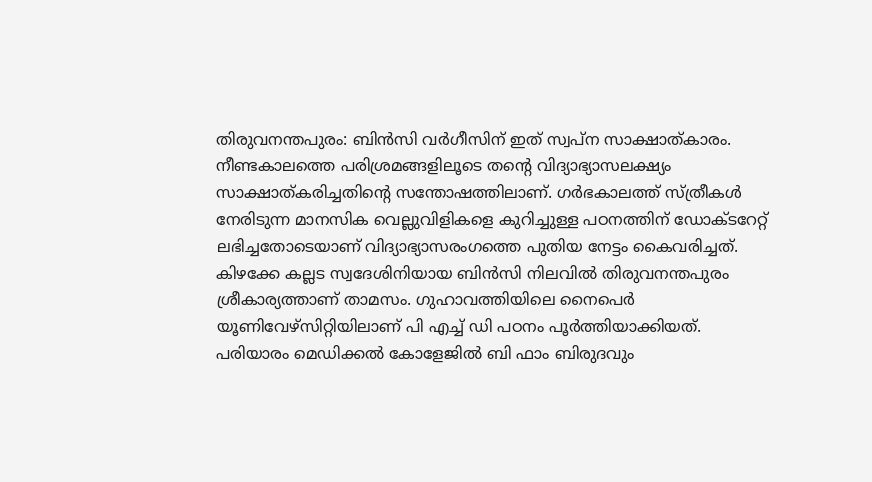തിരുവനന്തപുരം: ബിൻസി വർഗീസിന് ഇത് സ്വപ്ന സാക്ഷാത്കാരം. നീണ്ടകാലത്തെ പരിശ്രമങ്ങളിലൂടെ തന്റെ വിദ്യാഭ്യാസലക്ഷ്യം സാക്ഷാത്കരിച്ചതിന്റെ സന്തോഷത്തിലാണ്. ഗർഭകാലത്ത് സ്ത്രീകൾ നേരിടുന്ന മാനസിക വെല്ലുവിളികളെ കുറിച്ചുള്ള പഠനത്തിന് ഡോക്ടറേറ്റ് ലഭിച്ചതോടെയാണ് വിദ്യാഭ്യാസരംഗത്തെ പുതിയ നേട്ടം കൈവരിച്ചത്. കിഴക്കേ കല്ലട സ്വദേശിനിയായ ബിൻസി നിലവിൽ തിരുവനന്തപുരം ശ്രീകാര്യത്താണ് താമസം. ഗുഹാവത്തിയിലെ നൈപെർ യൂണിവേഴ്സിറ്റിയിലാണ് പി എച്ച് ഡി പഠനം പൂർത്തിയാക്കിയത്.
പരിയാരം മെഡിക്കൽ കോളേജിൽ ബി ഫാം ബിരുദവും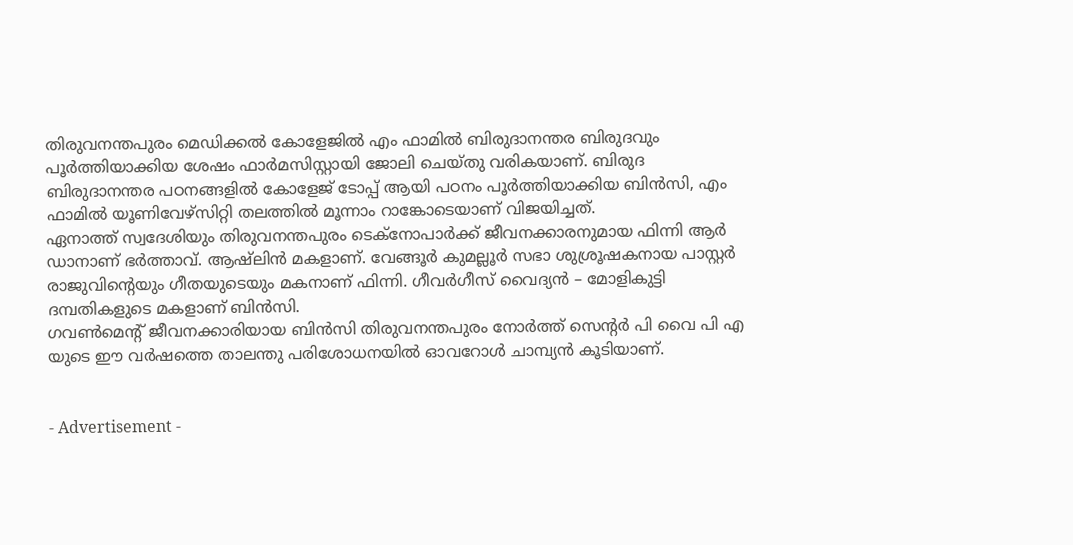തിരുവനന്തപുരം മെഡിക്കൽ കോളേജിൽ എം ഫാമിൽ ബിരുദാനന്തര ബിരുദവും പൂർത്തിയാക്കിയ ശേഷം ഫാർമസിസ്റ്റായി ജോലി ചെയ്തു വരികയാണ്. ബിരുദ ബിരുദാനന്തര പഠനങ്ങളിൽ കോളേജ് ടോപ്പ് ആയി പഠനം പൂർത്തിയാക്കിയ ബിൻസി, എം ഫാമിൽ യൂണിവേഴ്സിറ്റി തലത്തിൽ മൂന്നാം റാങ്കോടെയാണ് വിജയിച്ചത്.
ഏനാത്ത് സ്വദേശിയും തിരുവനന്തപുരം ടെക്നോപാർക്ക് ജീവനക്കാരനുമായ ഫിന്നി ആർ ഡാനാണ് ഭർത്താവ്. ആഷ്ലിൻ മകളാണ്. വേങ്ങൂർ കുമല്ലൂർ സഭാ ശുശ്രൂഷകനായ പാസ്റ്റർ രാജുവിന്റെയും ഗീതയുടെയും മകനാണ് ഫിന്നി. ഗീവർഗീസ് വൈദ്യൻ – മോളികുട്ടി ദമ്പതികളുടെ മകളാണ് ബിൻസി.
ഗവൺമെന്റ് ജീവനക്കാരിയായ ബിൻസി തിരുവനന്തപുരം നോർത്ത് സെന്റർ പി വൈ പി എ യുടെ ഈ വർഷത്തെ താലന്തു പരിശോധനയിൽ ഓവറോൾ ചാമ്പ്യൻ കൂടിയാണ്.


- Advertisement -